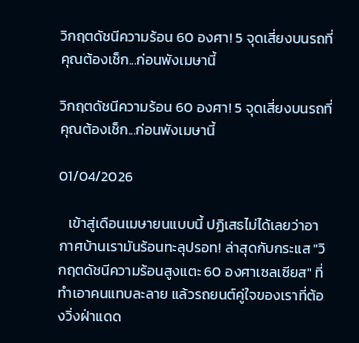วิกฤตดัชนีความร้อน 60 องศา! 5 จุดเสี่ยงบนรถที่คุณต้องเช็ก...ก่อนพังเมษานี้

วิกฤตดัชนีความร้อน 60 องศา! 5 จุดเสี่ยงบนรถที่คุณต้องเช็ก...ก่อนพังเมษานี้

01/04/2026

   เข้าสู่เดือนเมษายนแบบนี้ ปฏิเสธไม่ได้เลยว่าอากาศบ้านเรามันร้อนทะลุปรอท! ล่าสุดกับกระแส "วิกฤตดัชนีความร้อนสูงแตะ 60 องศาเซลเซียส" ที่ทำเอาคนแทบละลาย แล้วรถยนต์คู่ใจของเราที่ต้องวิ่งฝ่าแดด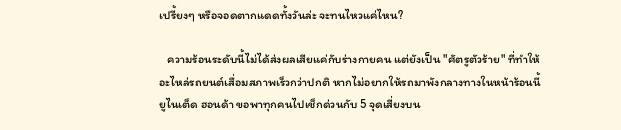เปรี้ยงๆ หรือจอดตากแดดทั้งวันล่ะ จะทนไหวแค่ไหน?

   ความร้อนระดับนี้ไม่ได้ส่งผลเสียแค่กับร่างกายคน แต่ยังเป็น "ศัตรูตัวร้าย" ที่ทำให้อะไหล่รถยนต์เสื่อมสภาพเร็วกว่าปกติ หากไม่อยากให้รถมาพังกลางทางในหน้าร้อนนี้ ยูไนเต็ด ฮอนด้า ขอพาทุกคนไปเช็กด่วนกับ 5 จุดเสี่ยงบน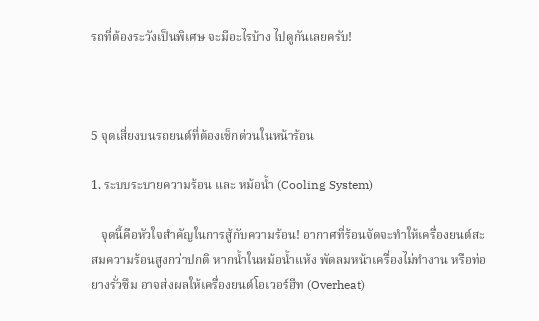รถที่ต้องระวังเป็นพิเศษ จะมีอะไรบ้าง ไปดูกันเลยครับ!



5 จุดเสี่ยงบนรถยนต์ที่ต้องเช็กด่วนในหน้าร้อน

1. ระบบระบายความร้อน และ หม้อน้ำ (Cooling System)

   จุดนี้คือหัวใจสำคัญในการสู้กับความร้อน! อากาศที่ร้อนจัดจะทำให้เครื่องยนต์สะสมความร้อนสูงกว่าปกติ หากน้ำในหม้อน้ำแห้ง พัดลมหน้าเครื่องไม่ทำงาน หรือท่อยางรั่วซึม อาจส่งผลให้เครื่องยนต์โอเวอร์ฮีท (Overheat)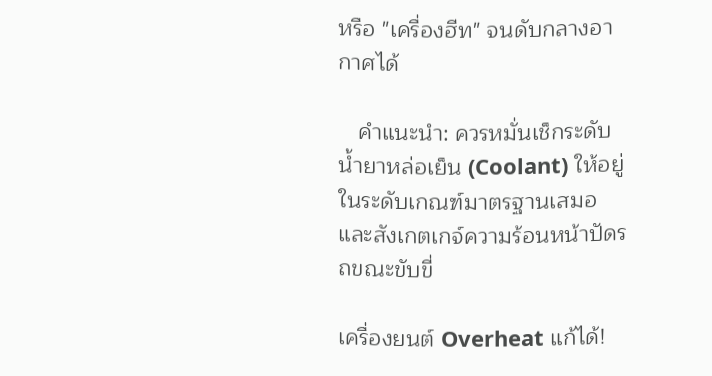หรือ "เครื่องฮีท" จนดับกลางอากาศได้

   คำแนะนำ: ควรหมั่นเช็กระดับน้ำยาหล่อเย็น (Coolant) ให้อยู่ในระดับเกณฑ์มาตรฐานเสมอ และสังเกตเกจ์ความร้อนหน้าปัดรถขณะขับขี่

เครื่องยนต์ Overheat แก้ได้!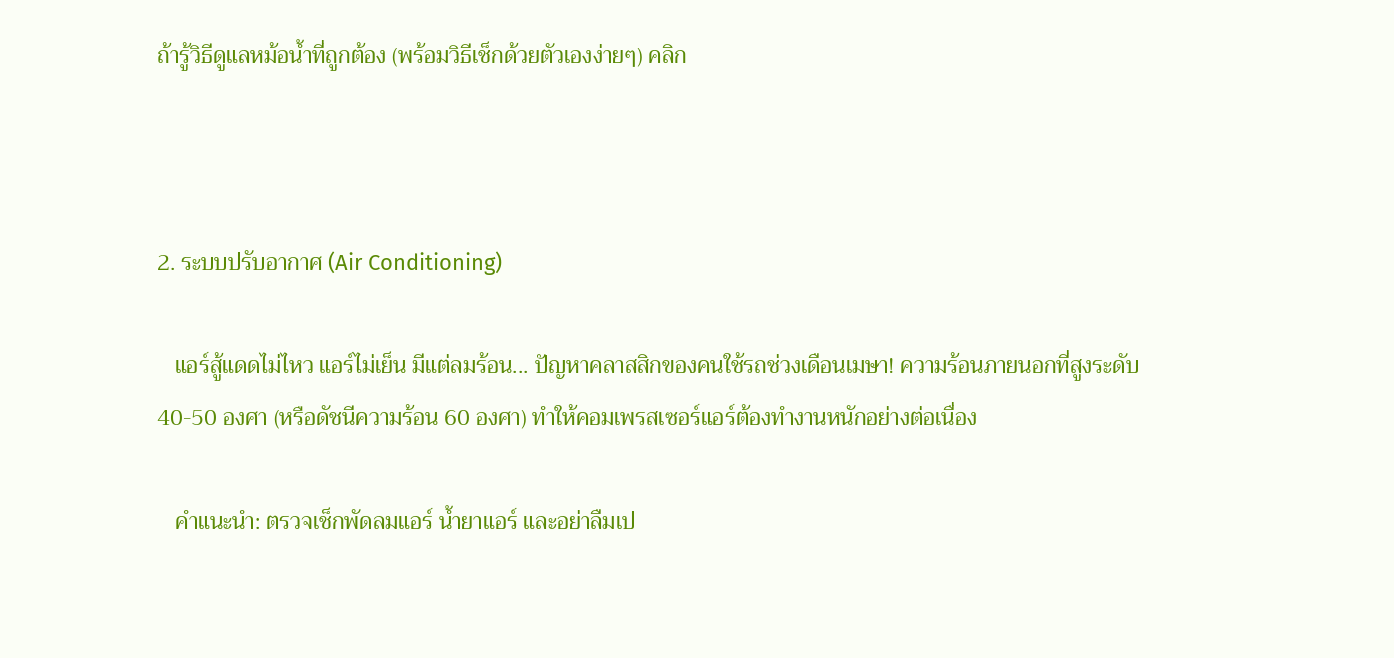ถ้ารู้วิธีดูแลหม้อน้ำที่ถูกต้อง (พร้อมวิธีเช็กด้วยตัวเองง่ายๆ) คลิก



2. ระบบปรับอากาศ (Air Conditioning)

   แอร์สู้แดดไม่ไหว แอร์ไม่เย็น มีแต่ลมร้อน... ปัญหาคลาสสิกของคนใช้รถช่วงเดือนเมษา! ความร้อนภายนอกที่สูงระดับ 40-50 องศา (หรือดัชนีความร้อน 60 องศา) ทำให้คอมเพรสเซอร์แอร์ต้องทำงานหนักอย่างต่อเนื่อง

   คำแนะนำ: ตรวจเช็กพัดลมแอร์ น้ำยาแอร์ และอย่าลืมเป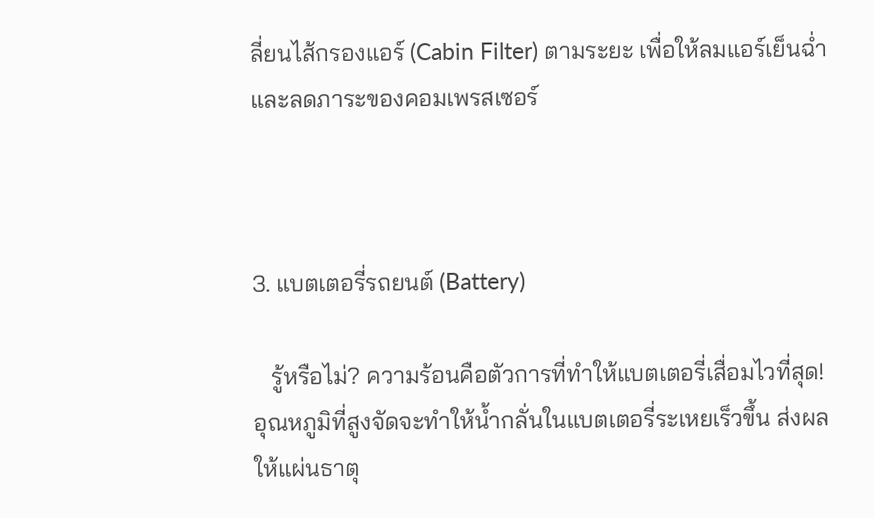ลี่ยนไส้กรองแอร์ (Cabin Filter) ตามระยะ เพื่อให้ลมแอร์เย็นฉ่ำและลดภาระของคอมเพรสเซอร์



3. แบตเตอรี่รถยนต์ (Battery)

   รู้หรือไม่? ความร้อนคือตัวการที่ทำให้แบตเตอรี่เสื่อมไวที่สุด! อุณหภูมิที่สูงจัดจะทำให้น้ำกลั่นในแบตเตอรี่ระเหยเร็วขึ้น ส่งผลให้แผ่นธาตุ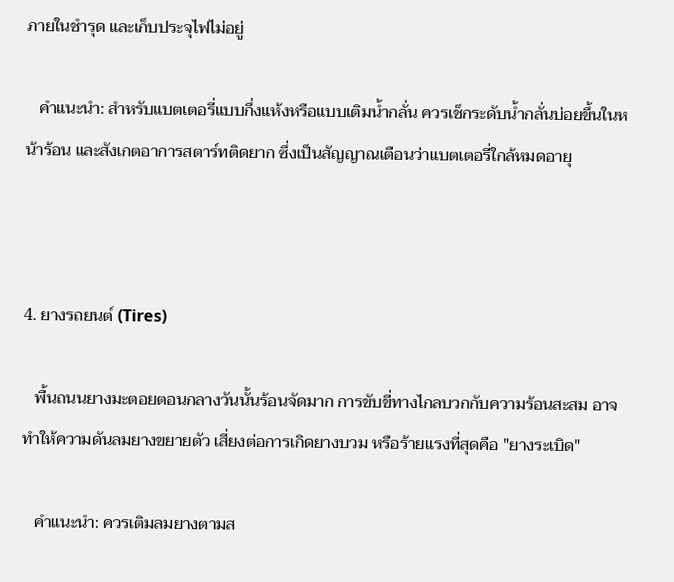ภายในชำรุด และเก็บประจุไฟไม่อยู่

   คำแนะนำ: สำหรับแบตเตอรี่แบบกึ่งแห้งหรือแบบเติมน้ำกลั่น ควรเช็กระดับน้ำกลั่นบ่อยขึ้นในหน้าร้อน และสังเกตอาการสตาร์ทติดยาก ซึ่งเป็นสัญญาณเตือนว่าแบตเตอรี่ใกล้หมดอายุ



4. ยางรถยนต์ (Tires)

   พื้นถนนยางมะตอยตอนกลางวันนั้นร้อนจัดมาก การขับขี่ทางไกลบวกกับความร้อนสะสม อาจทำให้ความดันลมยางขยายตัว เสี่ยงต่อการเกิดยางบวม หรือร้ายแรงที่สุดคือ "ยางระเบิด"

   คำแนะนำ: ควรเติมลมยางตามส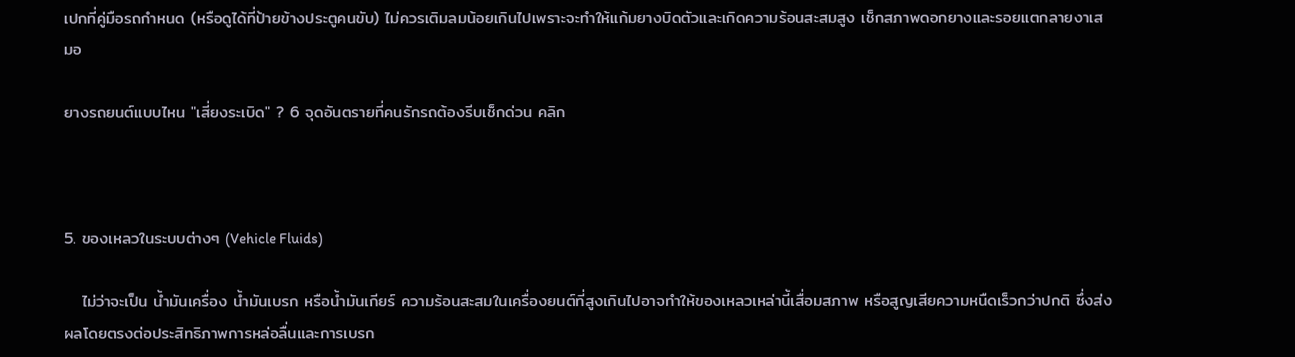เปกที่คู่มือรถกำหนด (หรือดูได้ที่ป้ายข้างประตูคนขับ) ไม่ควรเติมลมน้อยเกินไปเพราะจะทำให้แก้มยางบิดตัวและเกิดความร้อนสะสมสูง เช็กสภาพดอกยางและรอยแตกลายงาเสมอ

ยางรถยนต์แบบไหน "เสี่ยงระเบิด" ? 6 จุดอันตรายที่คนรักรถต้องรีบเช็กด่วน คลิก



5. ของเหลวในระบบต่างๆ (Vehicle Fluids)

   ไม่ว่าจะเป็น น้ำมันเครื่อง น้ำมันเบรก หรือน้ำมันเกียร์ ความร้อนสะสมในเครื่องยนต์ที่สูงเกินไปอาจทำให้ของเหลวเหล่านี้เสื่อมสภาพ หรือสูญเสียความหนืดเร็วกว่าปกติ ซึ่งส่งผลโดยตรงต่อประสิทธิภาพการหล่อลื่นและการเบรก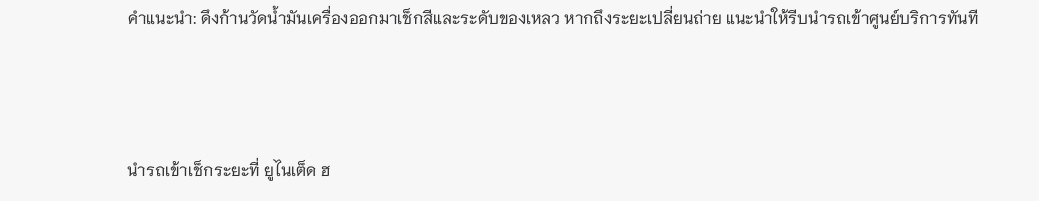คำแนะนำ: ดึงก้านวัดน้ำมันเครื่องออกมาเช็กสีและระดับของเหลว หากถึงระยะเปลี่ยนถ่าย แนะนำให้รีบนำรถเข้าศูนย์บริการทันที



นำรถเข้าเช็กระยะที่ ยูไนเต็ด ฮ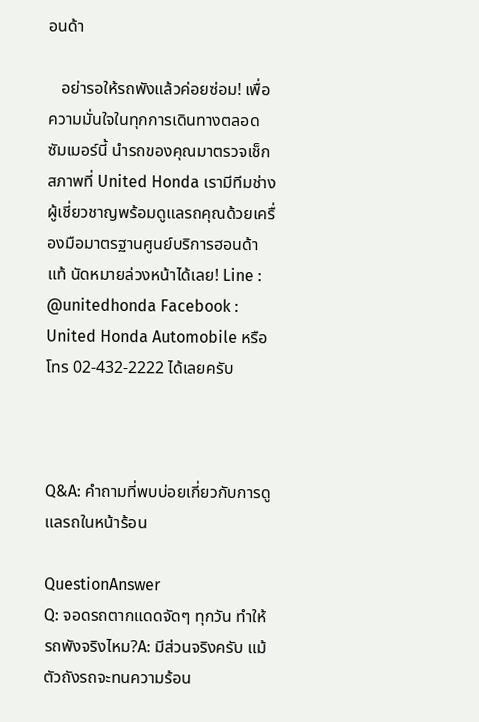อนด้า

   อย่ารอให้รถพังแล้วค่อยซ่อม! เพื่อความมั่นใจในทุกการเดินทางตลอดซัมเมอร์นี้ นำรถของคุณมาตรวจเช็กสภาพที่ United Honda เรามีทีมช่างผู้เชี่ยวชาญพร้อมดูแลรถคุณด้วยเครื่องมือมาตรฐานศูนย์บริการฮอนด้าแท้ นัดหมายล่วงหน้าได้เลย! Line : @unitedhonda Facebook : United Honda Automobile หรือโทร 02-432-2222 ได้เลยครับ



Q&A: คำถามที่พบบ่อยเกี่ยวกับการดูแลรถในหน้าร้อน

QuestionAnswer
Q: จอดรถตากแดดจัดๆ ทุกวัน ทำให้รถพังจริงไหม?A: มีส่วนจริงครับ แม้ตัวถังรถจะทนความร้อน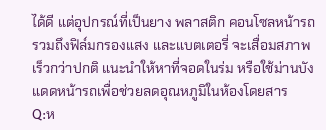ได้ดี แต่อุปกรณ์ที่เป็นยาง พลาสติก คอนโซลหน้ารถ รวมถึงฟิล์มกรองแสง และแบตเตอรี่ จะเสื่อมสภาพเร็วกว่าปกติ แนะนำให้หาที่จอดในร่ม หรือใช้ม่านบังแดดหน้ารถเพื่อช่วยลดอุณหภูมิในห้องโดยสาร
Q:ห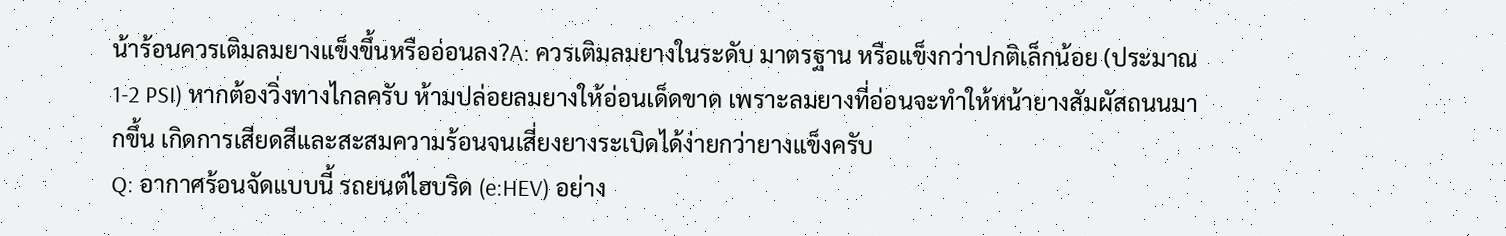น้าร้อนควรเติมลมยางแข็งขึ้นหรืออ่อนลง?A: ควรเติมลมยางในระดับ มาตรฐาน หรือแข็งกว่าปกติเล็กน้อย (ประมาณ 1-2 PSI) หากต้องวิ่งทางไกลครับ ห้ามปล่อยลมยางให้อ่อนเด็ดขาด เพราะลมยางที่อ่อนจะทำให้หน้ายางสัมผัสถนนมากขึ้น เกิดการเสียดสีและสะสมความร้อนจนเสี่ยงยางระเบิดได้ง่ายกว่ายางแข็งครับ
Q: อากาศร้อนจัดแบบนี้ รถยนต์ไฮบริด (e:HEV) อย่าง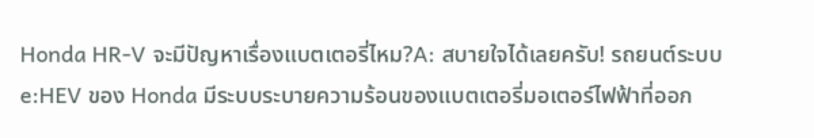Honda HR-V จะมีปัญหาเรื่องแบตเตอรี่ไหม?A: สบายใจได้เลยครับ! รถยนต์ระบบ e:HEV ของ Honda มีระบบระบายความร้อนของแบตเตอรี่มอเตอร์ไฟฟ้าที่ออก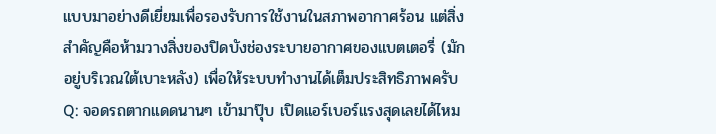แบบมาอย่างดีเยี่ยมเพื่อรองรับการใช้งานในสภาพอากาศร้อน แต่สิ่งสำคัญคือห้ามวางสิ่งของปิดบังช่องระบายอากาศของแบตเตอรี่ (มักอยู่บริเวณใต้เบาะหลัง) เพื่อให้ระบบทำงานได้เต็มประสิทธิภาพครับ
Q: จอดรถตากแดดนานๆ เข้ามาปุ๊บ เปิดแอร์เบอร์แรงสุดเลยได้ไหม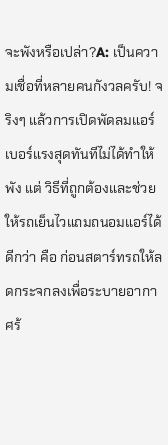จะพังหรือเปล่า?A: เป็นความเชื่อที่หลายคนกังวลครับ! จริงๆ แล้วการเปิดพัดลมแอร์เบอร์แรงสุดทันทีไม่ได้ทำให้พัง แต่ วิธีที่ถูกต้องและช่วยให้รถเย็นไวแถมถนอมแอร์ได้ดีกว่า คือ ก่อนสตาร์ทรถให้ลดกระจกลงเพื่อระบายอากาศร้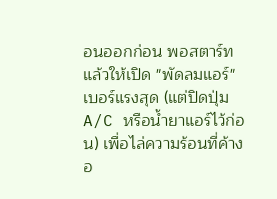อนออกก่อน พอสตาร์ทแล้วให้เปิด "พัดลมแอร์" เบอร์แรงสุด (แต่ปิดปุ่ม A/C หรือน้ำยาแอร์ไว้ก่อน) เพื่อไล่ความร้อนที่ค้างอ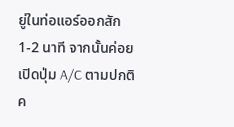ยู่ในท่อแอร์ออกสัก 1-2 นาที จากนั้นค่อยเปิดปุ่ม A/C ตามปกติค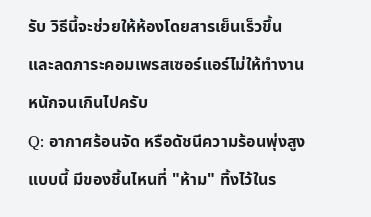รับ วิธีนี้จะช่วยให้ห้องโดยสารเย็นเร็วขึ้น และลดภาระคอมเพรสเซอร์แอร์ไม่ให้ทำงานหนักจนเกินไปครับ
Q: อากาศร้อนจัด หรือดัชนีความร้อนพุ่งสูงแบบนี้ มีของชิ้นไหนที่ "ห้าม" ทิ้งไว้ในร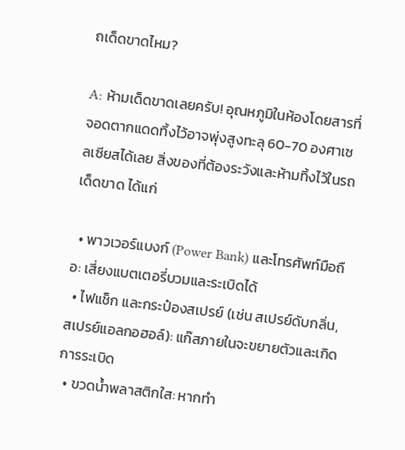ถเด็ดขาดไหม?

A: ห้ามเด็ดขาดเลยครับ! อุณหภูมิในห้องโดยสารที่จอดตากแดดทิ้งไว้อาจพุ่งสูงทะลุ 60-70 องศาเซลเซียสได้เลย สิ่งของที่ต้องระวังและห้ามทิ้งไว้ในรถเด็ดขาด ได้แก่

  • พาวเวอร์แบงก์ (Power Bank) และโทรศัพท์มือถือ: เสี่ยงแบตเตอรี่บวมและระเบิดได้
  • ไฟแช็ก และกระป๋องสเปรย์ (เช่น สเปรย์ดับกลิ่น, สเปรย์แอลกอฮอล์): แก๊สภายในจะขยายตัวและเกิดการระเบิด
  • ขวดน้ำพลาสติกใส: หากทำ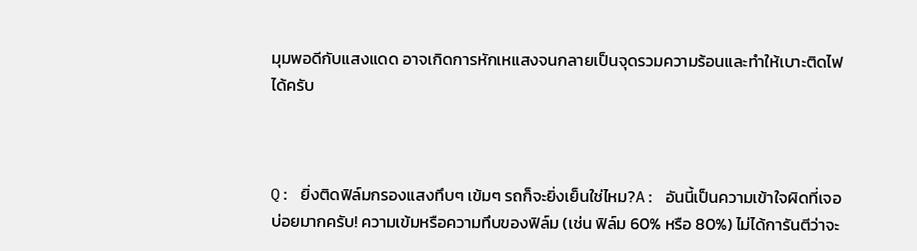มุมพอดีกับแสงแดด อาจเกิดการหักเหแสงจนกลายเป็นจุดรวมความร้อนและทำให้เบาะติดไฟได้ครับ



Q: ยิ่งติดฟิล์มกรองแสงทึบๆ เข้มๆ รถก็จะยิ่งเย็นใช่ไหม?A: อันนี้เป็นความเข้าใจผิดที่เจอบ่อยมากครับ! ความเข้มหรือความทึบของฟิล์ม (เช่น ฟิล์ม 60% หรือ 80%) ไม่ได้การันตีว่าจะ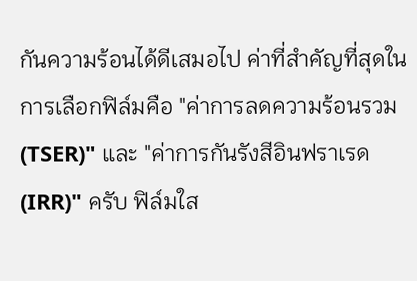กันความร้อนได้ดีเสมอไป ค่าที่สำคัญที่สุดในการเลือกฟิล์มคือ "ค่าการลดความร้อนรวม (TSER)" และ "ค่าการกันรังสีอินฟราเรด (IRR)" ครับ ฟิล์มใส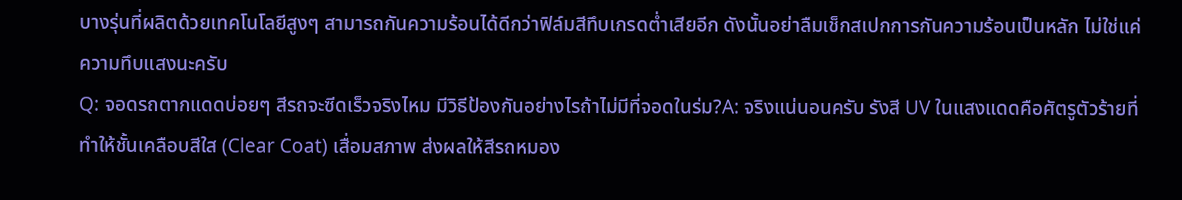บางรุ่นที่ผลิตด้วยเทคโนโลยีสูงๆ สามารถกันความร้อนได้ดีกว่าฟิล์มสีทึบเกรดต่ำเสียอีก ดังนั้นอย่าลืมเช็กสเปกการกันความร้อนเป็นหลัก ไม่ใช่แค่ความทึบแสงนะครับ
Q: จอดรถตากแดดบ่อยๆ สีรถจะซีดเร็วจริงไหม มีวิธีป้องกันอย่างไรถ้าไม่มีที่จอดในร่ม?A: จริงแน่นอนครับ รังสี UV ในแสงแดดคือศัตรูตัวร้ายที่ทำให้ชั้นเคลือบสีใส (Clear Coat) เสื่อมสภาพ ส่งผลให้สีรถหมอง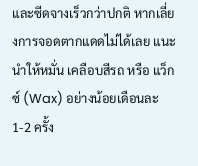และซีดจางเร็วกว่าปกติ หากเลี่ยงการจอดตากแดดไม่ได้เลย แนะนำให้หมั่น เคลือบสีรถ หรือ แว็กซ์ (Wax) อย่างน้อยเดือนละ 1-2 ครั้ง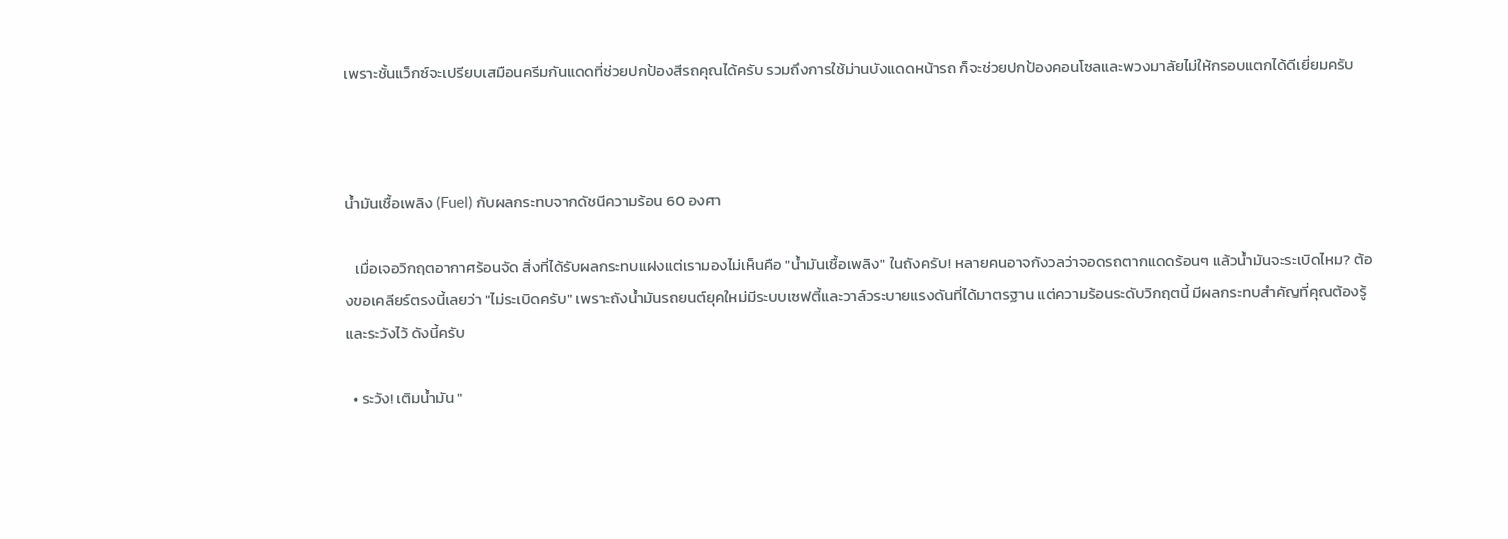เพราะชั้นแว็กซ์จะเปรียบเสมือนครีมกันแดดที่ช่วยปกป้องสีรถคุณได้ครับ รวมถึงการใช้ม่านบังแดดหน้ารถ ก็จะช่วยปกป้องคอนโซลและพวงมาลัยไม่ให้กรอบแตกได้ดีเยี่ยมครับ



น้ำมันเชื้อเพลิง (Fuel) กับผลกระทบจากดัชนีความร้อน 60 องศา

   เมื่อเจอวิกฤตอากาศร้อนจัด สิ่งที่ได้รับผลกระทบแฝงแต่เรามองไม่เห็นคือ "น้ำมันเชื้อเพลิง" ในถังครับ! หลายคนอาจกังวลว่าจอดรถตากแดดร้อนๆ แล้วน้ำมันจะระเบิดไหม? ต้องขอเคลียร์ตรงนี้เลยว่า "ไม่ระเบิดครับ" เพราะถังน้ำมันรถยนต์ยุคใหม่มีระบบเซฟตี้และวาล์วระบายแรงดันที่ได้มาตรฐาน แต่ความร้อนระดับวิกฤตนี้ มีผลกระทบสำคัญที่คุณต้องรู้และระวังไว้ ดังนี้ครับ

  • ระวัง! เติมน้ำมัน "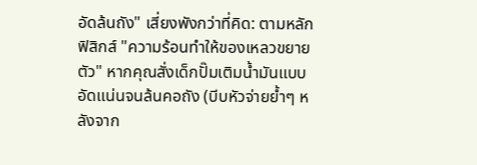อัดล้นถัง" เสี่ยงพังกว่าที่คิด: ตามหลักฟิสิกส์ "ความร้อนทำให้ของเหลวขยายตัว" หากคุณสั่งเด็กปั๊มเติมน้ำมันแบบอัดแน่นจนล้นคอถัง (บีบหัวจ่ายย้ำๆ หลังจาก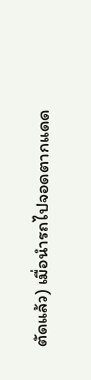ตัดแล้ว) เมื่อนำรถไปจอดตากแดด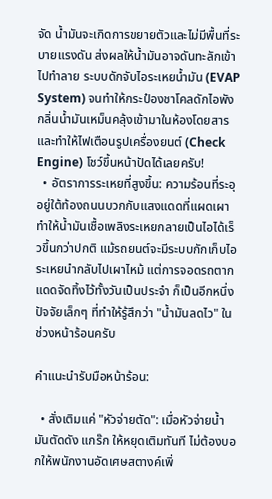จัด น้ำมันจะเกิดการขยายตัวและไม่มีพื้นที่ระบายแรงดัน ส่งผลให้น้ำมันอาจดันทะลักเข้าไปทำลาย ระบบดักจับไอระเหยน้ำมัน (EVAP System) จนทำให้กระป๋องชาโคลดักไอพัง กลิ่นน้ำมันเหม็นคลุ้งเข้ามาในห้องโดยสาร และทำให้ไฟเตือนรูปเครื่องยนต์ (Check Engine) โชว์ขึ้นหน้าปัดได้เลยครับ!
  • อัตราการระเหยที่สูงขึ้น: ความร้อนที่ระอุอยู่ใต้ท้องถนนบวกกับแสงแดดที่แผดเผา ทำให้น้ำมันเชื้อเพลิงระเหยกลายเป็นไอได้เร็วขึ้นกว่าปกติ แม้รถยนต์จะมีระบบกักเก็บไอระเหยนำกลับไปเผาไหม้ แต่การจอดรถตากแดดจัดทิ้งไว้ทั้งวันเป็นประจำ ก็เป็นอีกหนึ่งปัจจัยเล็กๆ ที่ทำให้รู้สึกว่า "น้ำมันลดไว" ในช่วงหน้าร้อนครับ

คำแนะนำรับมือหน้าร้อน:

  • สั่งเติมแค่ "หัวจ่ายตัด": เมื่อหัวจ่ายน้ำมันตัดดัง แกร๊ก ให้หยุดเติมทันที ไม่ต้องบอกให้พนักงานอัดเศษสตางค์เพิ่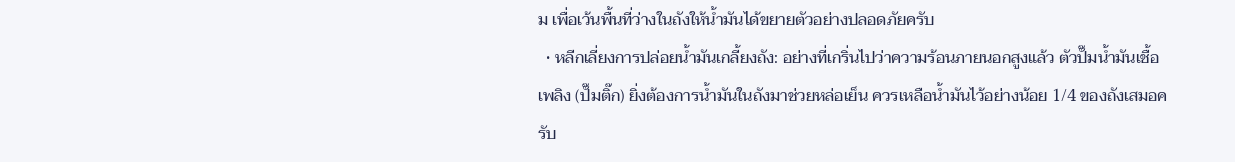ม เพื่อเว้นพื้นที่ว่างในถังให้น้ำมันได้ขยายตัวอย่างปลอดภัยครับ
  • หลีกเลี่ยงการปล่อยน้ำมันเกลี้ยงถัง: อย่างที่เกริ่นไปว่าความร้อนภายนอกสูงแล้ว ตัวปั๊มน้ำมันเชื้อเพลิง (ปั๊มติ๊ก) ยิ่งต้องการน้ำมันในถังมาช่วยหล่อเย็น ควรเหลือน้ำมันไว้อย่างน้อย 1/4 ของถังเสมอครับ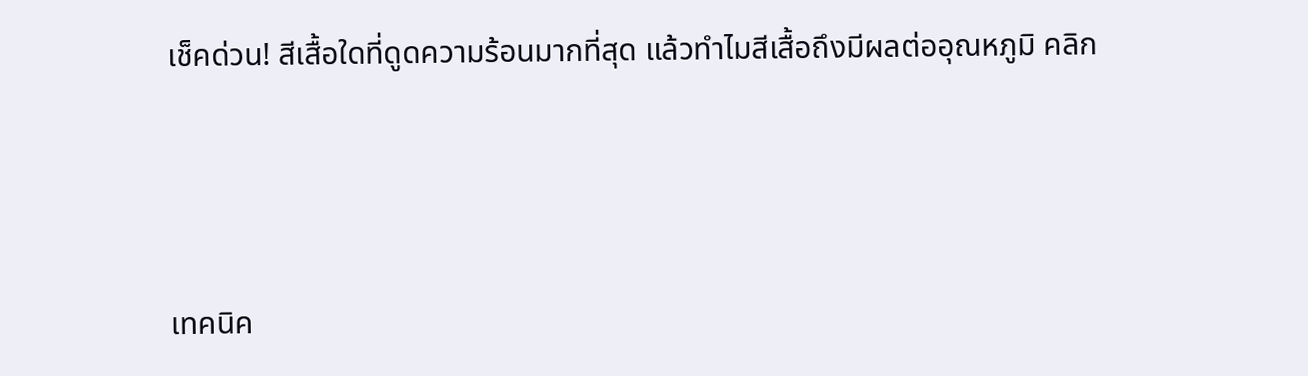เช็คด่วน! สีเสื้อใดที่ดูดความร้อนมากที่สุด แล้วทำไมสีเสื้อถึงมีผลต่ออุณหภูมิ คลิก



เทคนิค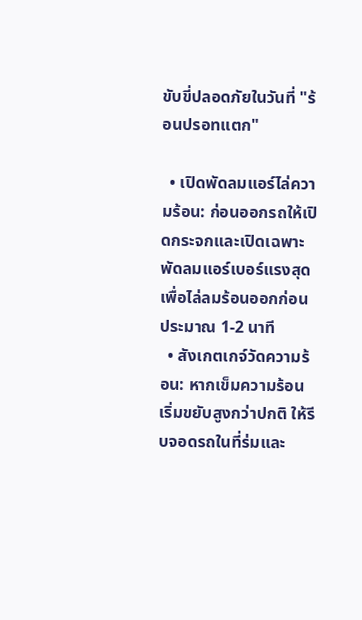ขับขี่ปลอดภัยในวันที่ "ร้อนปรอทแตก"

  • เปิดพัดลมแอร์ไล่ความร้อน: ก่อนออกรถให้เปิดกระจกและเปิดเฉพาะพัดลมแอร์เบอร์แรงสุดเพื่อไล่ลมร้อนออกก่อนประมาณ 1-2 นาที
  • สังเกตเกจ์วัดความร้อน: หากเข็มความร้อนเริ่มขยับสูงกว่าปกติ ให้รีบจอดรถในที่ร่มและ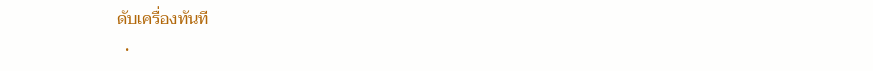ดับเครื่องทันที
  •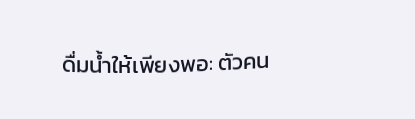ดื่มน้ำให้เพียงพอ: ตัวคน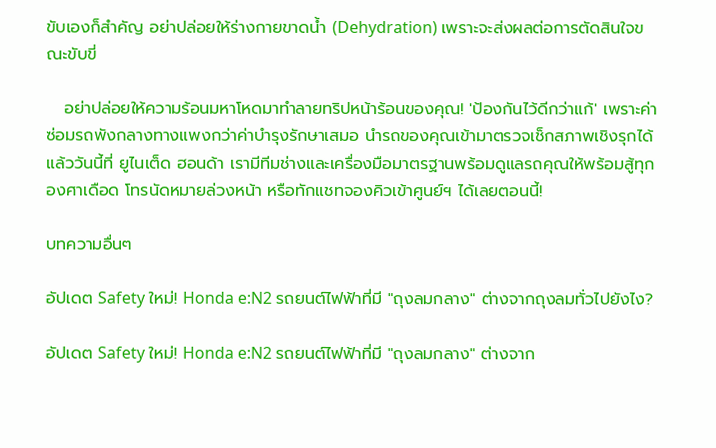ขับเองก็สำคัญ อย่าปล่อยให้ร่างกายขาดน้ำ (Dehydration) เพราะจะส่งผลต่อการตัดสินใจขณะขับขี่

   อย่าปล่อยให้ความร้อนมหาโหดมาทำลายทริปหน้าร้อนของคุณ! 'ป้องกันไว้ดีกว่าแก้' เพราะค่าซ่อมรถพังกลางทางแพงกว่าค่าบำรุงรักษาเสมอ นำรถของคุณเข้ามาตรวจเช็กสภาพเชิงรุกได้แล้ววันนี้ที่ ยูไนเต็ด ฮอนด้า เรามีทีมช่างและเครื่องมือมาตรฐานพร้อมดูแลรถคุณให้พร้อมสู้ทุกองศาเดือด โทรนัดหมายล่วงหน้า หรือทักแชทจองคิวเข้าศูนย์ฯ ได้เลยตอนนี้!

บทความอื่นๆ

อัปเดต Safety ใหม่! Honda e:N2 รถยนต์ไฟฟ้าที่มี "ถุงลมกลาง" ต่างจากถุงลมทั่วไปยังไง?

อัปเดต Safety ใหม่! Honda e:N2 รถยนต์ไฟฟ้าที่มี "ถุงลมกลาง" ต่างจาก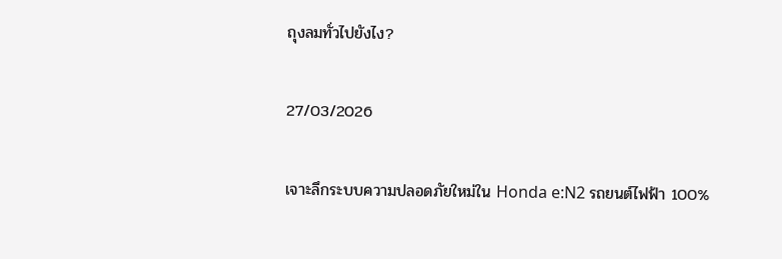ถุงลมทั่วไปยังไง?

27/03/2026

เจาะลึกระบบความปลอดภัยใหม่ใน Honda e:N2 รถยนต์ไฟฟ้า 100%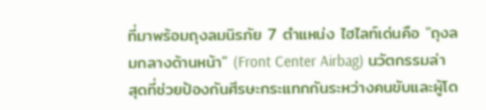ที่มาพร้อมถุงลมนิรภัย 7 ตำแหน่ง ไฮไลท์เด่นคือ "ถุงลมกลางด้านหน้า" (Front Center Airbag) นวัตกรรมล่าสุดที่ช่วยป้องกันศีรษะกระแทกกันระหว่างคนขับและผู้โด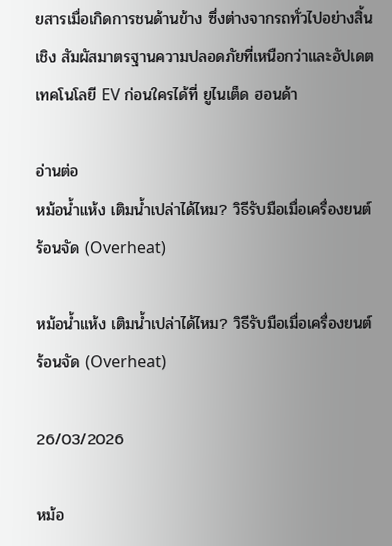ยสารเมื่อเกิดการชนด้านข้าง ซึ่งต่างจากรถทั่วไปอย่างสิ้นเชิง สัมผัสมาตรฐานความปลอดภัยที่เหนือกว่าและอัปเดตเทคโนโลยี EV ก่อนใครได้ที่ ยูไนเต็ด ฮอนด้า

อ่านต่อ
หม้อน้ำแห้ง เติมน้ำเปล่าได้ไหม? วิธีรับมือเมื่อเครื่องยนต์ร้อนจัด (Overheat)

หม้อน้ำแห้ง เติมน้ำเปล่าได้ไหม? วิธีรับมือเมื่อเครื่องยนต์ร้อนจัด (Overheat)

26/03/2026

หม้อ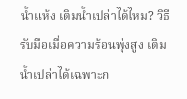น้ำแห้ง เติมน้ำเปล่าได้ไหม? วิธีรับมือเมื่อความร้อนพุ่งสูง เติมน้ำเปล่าได้เฉพาะก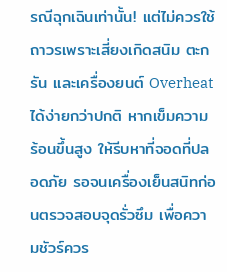รณีฉุกเฉินเท่านั้น! แต่ไม่ควรใช้ถาวรเพราะเสี่ยงเกิดสนิม ตะกรัน และเครื่องยนต์ Overheat ได้ง่ายกว่าปกติ หากเข็มความร้อนขึ้นสูง ให้รีบหาที่จอดที่ปลอดภัย รอจนเครื่องเย็นสนิทก่อนตรวจสอบจุดรั่วซึม เพื่อความชัวร์ควร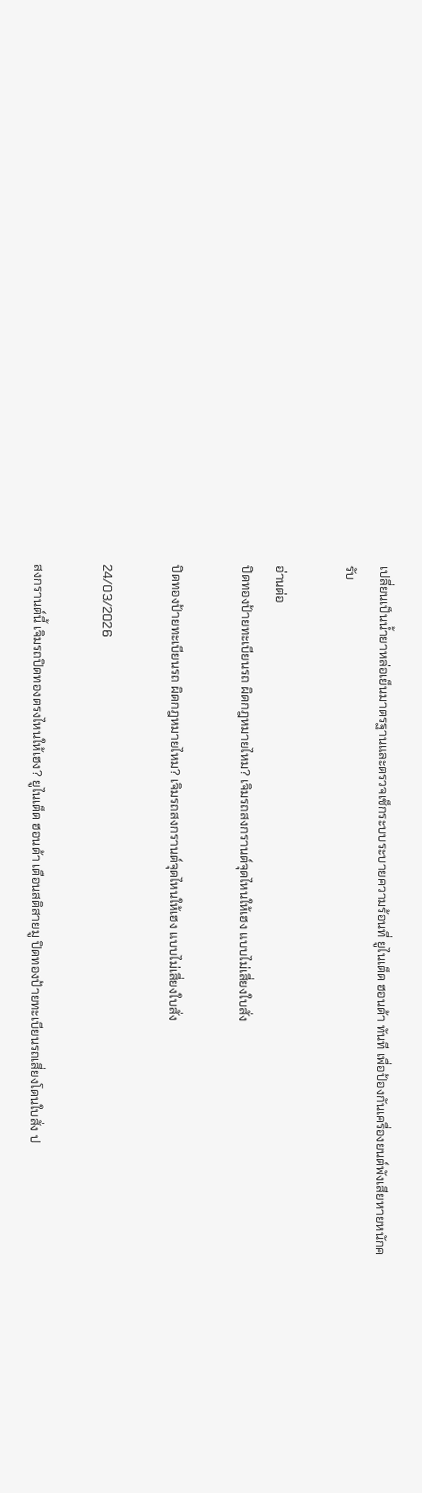เปลี่ยนเป็นน้ำยาหล่อเย็นมาตรฐานและตรวจเช็กระบบระบายความร้อนที่ ยูไนเต็ด ฮอนด้า ทันที เพื่อป้องกันเครื่องยนต์พังเสียหายหนักครับ

อ่านต่อ
ปิดทองป้ายทะเบียนรถ ผิดกฎหมายไหม? เจิมรถสงกรานต์จุดไหนให้เฮง แบบไม่เสี่ยงใบสั่ง

ปิดทองป้ายทะเบียนรถ ผิดกฎหมายไหม? เจิมรถสงกรานต์จุดไหนให้เฮง แบบไม่เสี่ยงใบสั่ง

24/03/2026

สงกรานต์นี้ เจิมรถปิดทองตรงไหนให้เฮง? ยูไนเต็ด ฮอนด้า เตือนสติสายมู ปิดทองป้ายทะเบียนรถเสี่ยงโดนใบสั่ง ป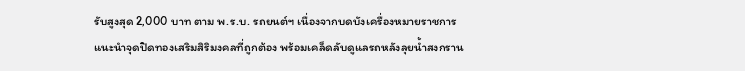รับสูงสุด 2,000 บาท ตาม พ.ร.บ. รถยนต์ฯ เนื่องจากบดบังเครื่องหมายราชการ แนะนำจุดปิดทองเสริมสิริมงคลที่ถูกต้อง พร้อมเคล็ดลับดูแลรถหลังลุยน้ำสงกราน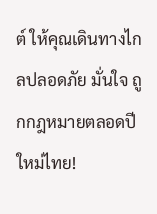ต์ ให้คุณเดินทางไกลปลอดภัย มั่นใจ ถูกกฎหมายตลอดปีใหม่ไทย!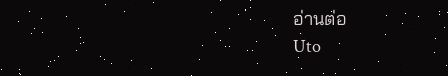อ่านต่อ
Uto